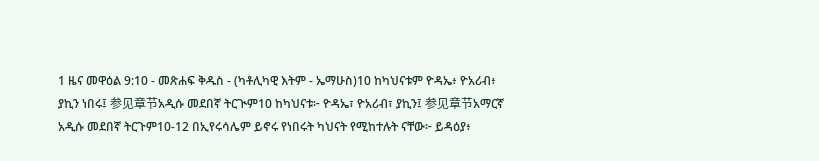1 ዜና መዋዕል 9:10 - መጽሐፍ ቅዱስ - (ካቶሊካዊ እትም - ኤማሁስ)10 ከካህናቱም ዮዳኤ፥ ዮአሪብ፥ ያኪን ነበሩ፤ 参见章节አዲሱ መደበኛ ትርጒም10 ከካህናቱ፦ ዮዳኤ፣ ዮአሪብ፣ ያኪን፤ 参见章节አማርኛ አዲሱ መደበኛ ትርጉም10-12 በኢየሩሳሌም ይኖሩ የነበሩት ካህናት የሚከተሉት ናቸው፦ ይዳዕያ፥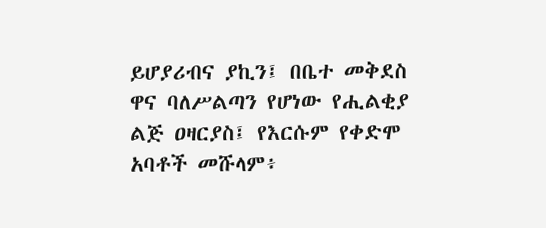ይሆያሪብና ያኪን፤ በቤተ መቅደስ ዋና ባለሥልጣን የሆነው የሒልቂያ ልጅ ዐዛርያስ፤ የእርሱም የቀድሞ አባቶች መሹላም፥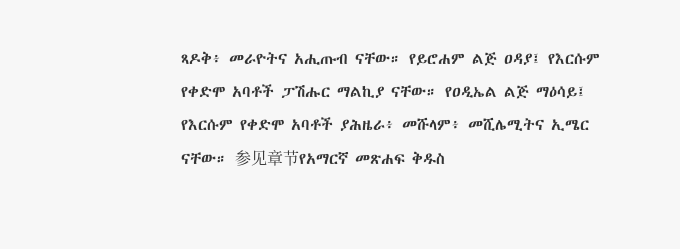ጻዶቅ፥ መራዮትና አሒጡብ ናቸው። የይሮሐም ልጅ ዐዳያ፤ የእርሱም የቀድሞ አባቶች ፓሽሑር ማልኪያ ናቸው። የዐዲኤል ልጅ ማዕሳይ፤ የእርሱም የቀድሞ አባቶች ያሕዜራ፥ መሹላም፥ መሺሌሚትና ኢሜር ናቸው። 参见章节የአማርኛ መጽሐፍ ቅዱስ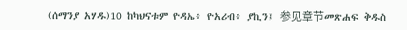(ሰማንያ አሃዱ)10 ከካህናቱም ዮዳኤ፥ ዮአሪብ፥ ያኪን፤ 参见章节መጽሐፍ ቅዱስ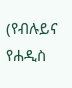(የብሉይና የሐዲስ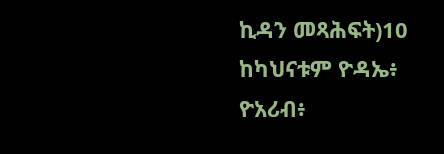ኪዳን መጻሕፍት)10 ከካህናቱም ዮዳኤ፥ ዮአሪብ፥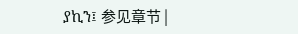ያኪን፤ 参见章节 |